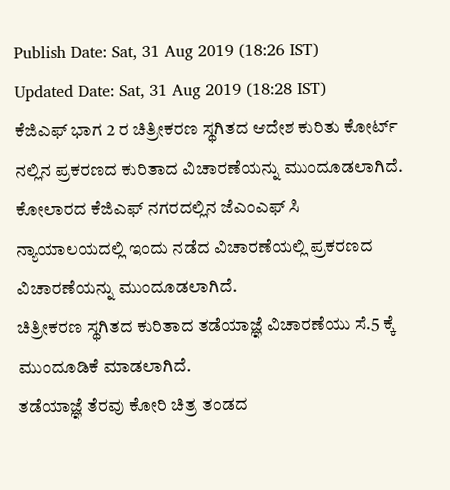Publish Date: Sat, 31 Aug 2019 (18:26 IST)
Updated Date: Sat, 31 Aug 2019 (18:28 IST)
ಕೆಜಿಎಫ್ ಭಾಗ 2 ರ ಚಿತ್ರೀಕರಣ ಸ್ಥಗಿತದ ಆದೇಶ ಕುರಿತು ಕೋರ್ಟ್ ನಲ್ಲಿನ ಪ್ರಕರಣದ ಕುರಿತಾದ ವಿಚಾರಣೆಯನ್ನು ಮುಂದೂಡಲಾಗಿದೆ.
ಕೋಲಾರದ ಕೆಜಿಎಫ್ ನಗರದಲ್ಲಿನ ಜೆಎಂಎಫ್ ಸಿ ನ್ಯಾಯಾಲಯದಲ್ಲಿ ಇಂದು ನಡೆದ ವಿಚಾರಣೆಯಲ್ಲಿ ಪ್ರಕರಣದ ವಿಚಾರಣೆಯನ್ನು ಮುಂದೂಡಲಾಗಿದೆ.
ಚಿತ್ರೀಕರಣ ಸ್ಥಗಿತದ ಕುರಿತಾದ ತಡೆಯಾಜ್ಞೆ ವಿಚಾರಣೆಯು ಸೆ.5 ಕ್ಕೆ ಮುಂದೂಡಿಕೆ ಮಾಡಲಾಗಿದೆ.
ತಡೆಯಾಜ್ಞೆ ತೆರವು ಕೋರಿ ಚಿತ್ರ ತಂಡದ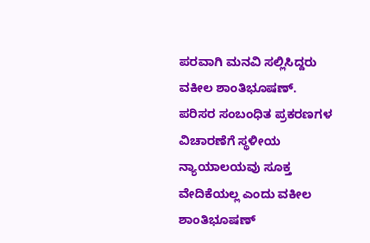ಪರವಾಗಿ ಮನವಿ ಸಲ್ಲಿಸಿದ್ದರು ವಕೀಲ ಶಾಂತಿಭೂಷಣ್.
ಪರಿಸರ ಸಂಬಂಧಿತ ಪ್ರಕರಣಗಳ ವಿಚಾರಣೆಗೆ ಸ್ಥಳೀಯ ನ್ಯಾಯಾಲಯವು ಸೂಕ್ತ ವೇದಿಕೆಯಲ್ಲ ಎಂದು ವಕೀಲ ಶಾಂತಿಭೂಷಣ್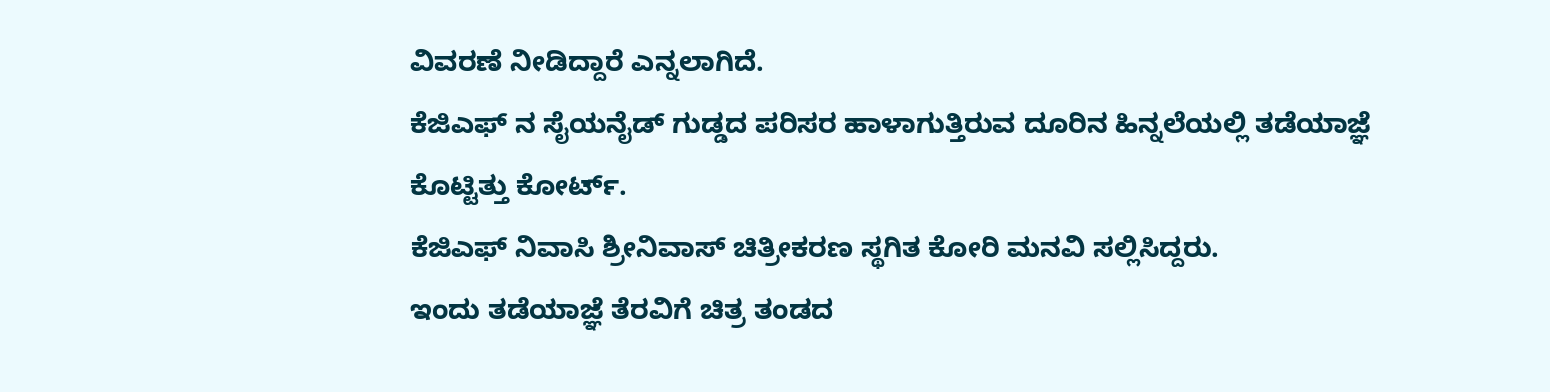ವಿವರಣೆ ನೀಡಿದ್ದಾರೆ ಎನ್ನಲಾಗಿದೆ.
ಕೆಜಿಎಫ್ ನ ಸೈಯನೈಡ್ ಗುಡ್ಡದ ಪರಿಸರ ಹಾಳಾಗುತ್ತಿರುವ ದೂರಿನ ಹಿನ್ನಲೆಯಲ್ಲಿ ತಡೆಯಾಜ್ಞೆ ಕೊಟ್ಟಿತ್ತು ಕೋರ್ಟ್.
ಕೆಜಿಎಫ್ ನಿವಾಸಿ ಶ್ರೀನಿವಾಸ್ ಚಿತ್ರೀಕರಣ ಸ್ಥಗಿತ ಕೋರಿ ಮನವಿ ಸಲ್ಲಿಸಿದ್ದರು.
ಇಂದು ತಡೆಯಾಜ್ಞೆ ತೆರವಿಗೆ ಚಿತ್ರ ತಂಡದ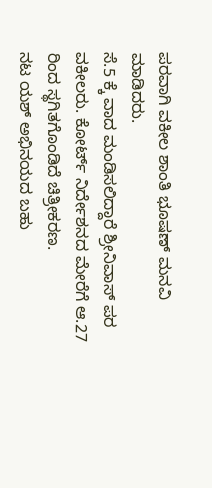ಪರವಾಗಿ ವಕೀಲ ಶಾಂತಿ ಭೂಷಣ್ ಮನವಿ ಮಾಡಿದರು.
ಸೆ.5 ಕ್ಕೆ ವಾದ ಮಂಡಿಸಲಿದ್ದಾರೆ ಶ್ರೀನಿವಾಸ್ ಪರ ವಕೀಲರು. ಕೋರ್ಟ್ ನಿರ್ದೇಶನದ ಮೇರೆಗೆ ಆ.27 ರಿಂದ ಸ್ಥಗಿತಗೊಂಡಿದೆ ಚಿತ್ರೀಕರಣ.
ನಟ ಯಶ್ ಅಭಿನಯದ ಬಹು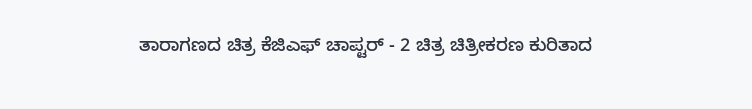ತಾರಾಗಣದ ಚಿತ್ರ ಕೆಜಿಎಫ್ ಚಾಪ್ಟರ್ - 2 ಚಿತ್ರ ಚಿತ್ರೀಕರಣ ಕುರಿತಾದ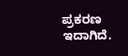ಪ್ರಕರಣ ಇದಾಗಿದೆ.